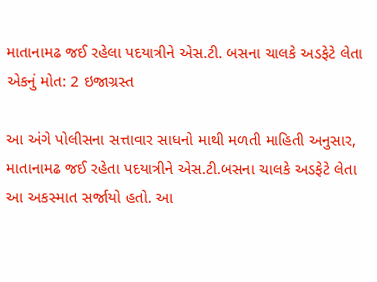માતાનામઢ જઈ રહેલા પદયાત્રીને એસ.ટી. બસના ચાલકે અડફેટે લેતા એકનું મોત: 2 ઇજાગ્રસ્ત

આ અંગે પોલીસના સત્તાવાર સાધનો માથી મળતી માહિતી અનુસાર, માતાનામઢ જઈ રહેતા પદયાત્રીને એસ.ટી.બસના ચાલકે અડફેટે લેતા આ અકસ્માત સર્જાયો હતો. આ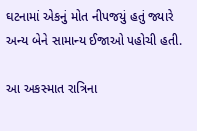ઘટનામાં એકનું મોત નીપજયું હતું જ્યારે અન્ય બેને સામાન્ય ઈજાઓ પહોચી હતી.

આ અકસ્માત રાત્રિના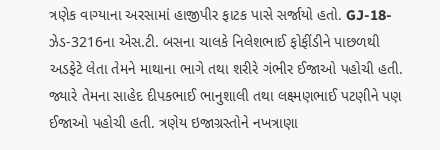ત્રણેક વાગ્યાના અરસામાં હાજીપીર ફાટક પાસે સર્જાયો હતો. GJ-18-ઝેડ-3216ના એસ.ટી. બસના ચાલકે નિલેશભાઈ ફોફીંડીને પાછળથી અડફેટે લેતા તેમને માથાના ભાગે તથા શરીરે ગંભીર ઈજાઓ પહોચી હતી. જ્યારે તેમના સાહેદ દીપકભાઈ ભાનુશાલી તથા લક્ષ્મણભાઈ પટણીને પણ ઈજાઓ પહોચી હતી. ત્રણેય ઇજાગ્રસ્તોને નખત્રાણા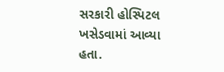સરકારી હોસ્પિટલ ખસેડવામાં આવ્યા હતા.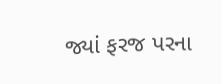જ્યાં ફરજ પરના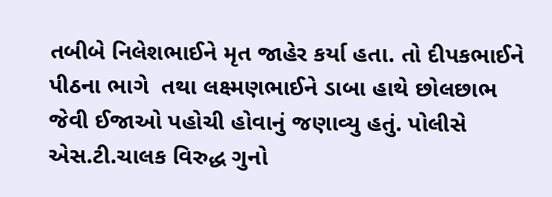તબીબે નિલેશભાઈને મૃત જાહેર કર્યા હતા. તો દીપકભાઈને પીઠના ભાગે  તથા લક્ષ્મણભાઈને ડાબા હાથે છોલછાભ જેવી ઈજાઓ પહોચી હોવાનું જણાવ્યુ હતું. પોલીસે એસ.ટી.ચાલક વિરુદ્ધ ગુનો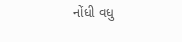નોંધી વધુ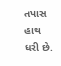તપાસ હાથ ધરી છે.